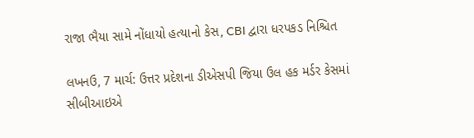રાજા ભૈયા સામે નોંધાયો હત્યાનો કેસ, CBI દ્વારા ધરપકડ નિશ્ચિત

લખનઉ, 7 માર્ચ: ઉત્તર પ્રદેશના ડીએસપી જિયા ઉલ હક મર્ડર કેસમાં સીબીઆઇએ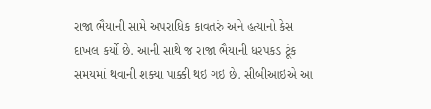રાજા ભૈયાની સામે અપરાધિક કાવતરું અને હત્યાનો કેસ દાખલ કર્યો છે. આની સાથે જ રાજા ભૈયાની ધરપકડ ટૂંક સમયમાં થવાની શક્યા પાક્કી થઇ ગઇ છે. સીબીઆઇએ આ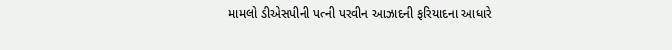મામલો ડીએસપીની પત્ની પરવીન આઝાદની ફરિયાદના આધારે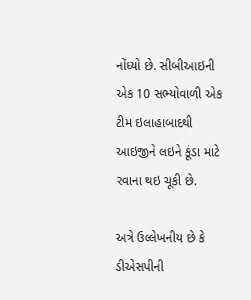નોંધ્યો છે. સીબીઆઇની એક 10 સભ્યોવાળી એક ટીમ ઇલાહાબાદથી આઇજીને લઇને કૂંડા માટે રવાના થઇ ચૂકી છે.

અત્રે ઉલ્લેખનીય છે કે ડીએસપીની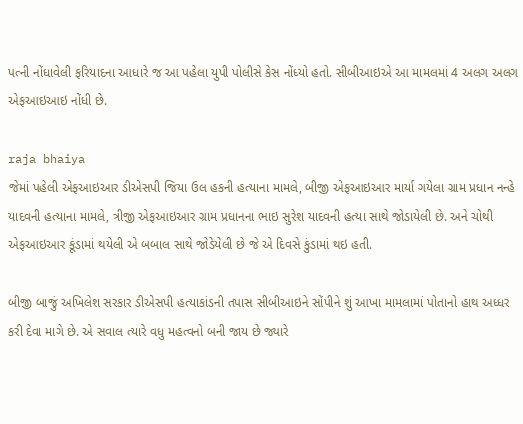પત્ની નોંધાવેલી ફરિયાદના આધારે જ આ પહેલા યુપી પોલીસે કેસ નોંધ્યો હતો. સીબીઆઇએ આ મામલમાં 4 અલગ અલગ એફઆઇઆઇ નોંધી છે.

raja bhaiya
જેમાં પહેલી એફઆઇઆર ડીએસપી જિયા ઉલ હકની હત્યાના મામલે, બીજી એફઆઇઆર માર્યા ગયેલા ગ્રામ પ્રધાન નન્હે યાદવની હત્યાના મામલે, ત્રીજી એફઆઇઆર ગ્રામ પ્રધાનના ભાઇ સુરેશ યાદવની હત્યા સાથે જોડાયેલી છે. અને ચોથી એફઆઇઆર કૂંડામાં થયેલી એ બબાલ સાથે જોડેયેલી છે જે એ દિવસે કુંડામાં થઇ હતી.

બીજી બાજું અખિલેશ સરકાર ડીએસપી હત્યાકાંડની તપાસ સીબીઆઇને સોંપીને શું આખા મામલામાં પોતાનો હાથ અધ્ધર કરી દેવા માગે છે. એ સવાલ ત્યારે વધુ મહત્વનો બની જાય છે જ્યારે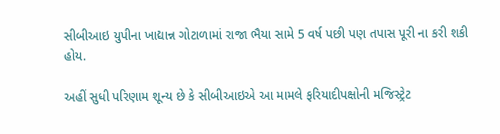સીબીઆઇ યુપીના ખાદ્યાન્ન ગોટાળામાં રાજા ભૈયા સામે 5 વર્ષ પછી પણ તપાસ પૂરી ના કરી શકી હોય.

અહીં સુધી પરિણામ શૂન્ય છે કે સીબીઆઇએ આ મામલે ફરિયાદીપક્ષોની મજિસ્ટ્રેટ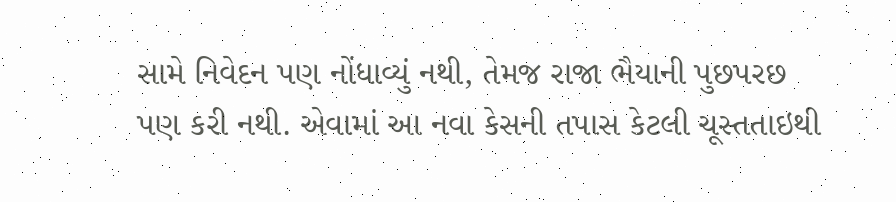સામે નિવેદન પણ નોંધાવ્યું નથી, તેમજ રાજા ભૈયાની પુછપરછ પણ કરી નથી. એવામાં આ નવા કેસની તપાસ કેટલી ચૂસ્તતાઇથી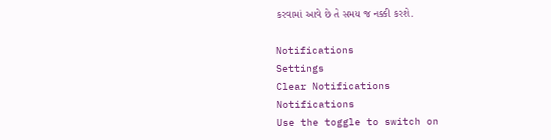કરવામાં આવે છે તે સમય જ નક્કી કરશે.

Notifications
Settings
Clear Notifications
Notifications
Use the toggle to switch on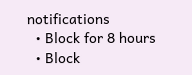notifications
  • Block for 8 hours
  • Block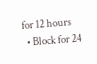for 12 hours
  • Block for 24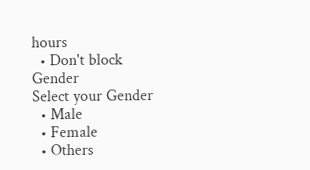hours
  • Don't block
Gender
Select your Gender
  • Male
  • Female
  • Others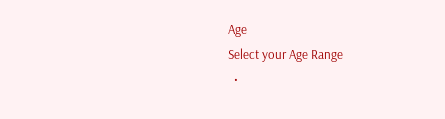Age
Select your Age Range
  •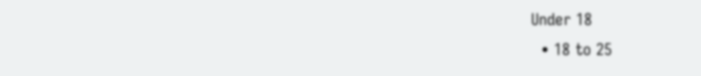Under 18
  • 18 to 25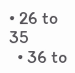• 26 to 35
  • 36 to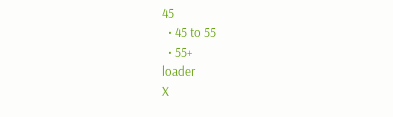45
  • 45 to 55
  • 55+
loader
X